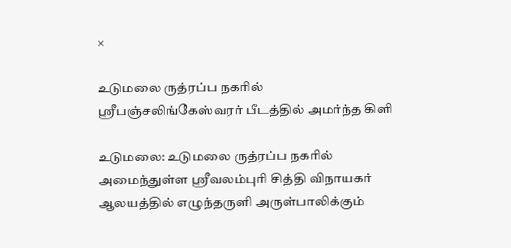×

உடுமலை ருத்ரப்ப நகரில் ஸ்ரீபஞ்சலிங்கேஸ்வரர் பீடத்தில் அமர்ந்த கிளி

உடுமலை: உடுமலை ருத்ரப்ப நகரில் அமைந்துள்ள ஸ்ரீவலம்புரி சித்தி விநாயகர் ஆலயத்தில் எழுந்தருளி அருள்பாலிக்கும்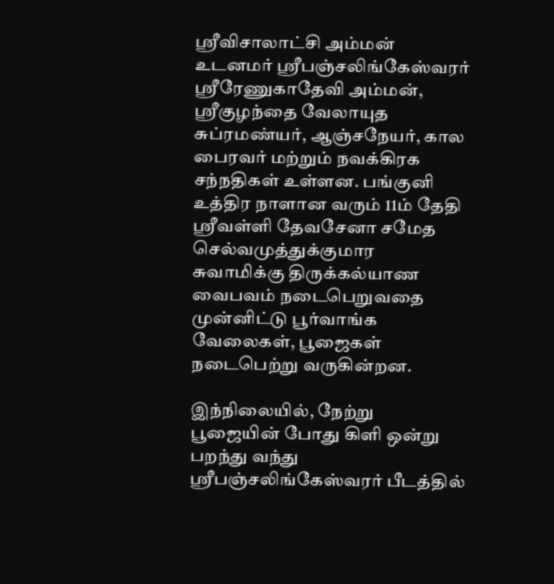ஸ்ரீவிசாலாட்சி அம்மன் உடனமர் ஸ்ரீபஞ்சலிங்கேஸ்வரர் ஸ்ரீரேணுகாதேவி அம்மன், ஸ்ரீகுழந்தை வேலாயுத சுப்ரமண்யர், ஆஞ்சநேயர், கால பைரவர் மற்றும் நவக்கிரக சந்நதிகள் உள்ளன. பங்குனி உத்திர நாளான வரும் 11ம் தேதி ஸ்ரீவள்ளி தேவசேனா சமேத செல்வமுத்துக்குமார சுவாமிக்கு திருக்கல்யாண வைபவம் நடைபெறுவதை முன்னிட்டு பூர்வாங்க வேலைகள், பூஜைகள் நடைபெற்று வருகின்றன.

இந்நிலையில், நேற்று பூஜையின் போது கிளி ஒன்று பறந்து வந்து ஸ்ரீபஞ்சலிங்கேஸ்வரர் பீடத்தில்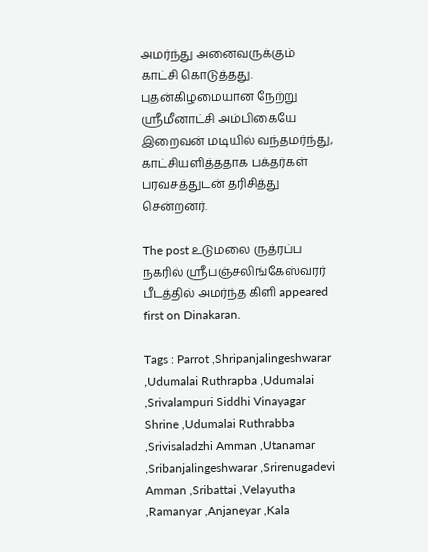அமர்ந்து அனைவருக்கும் காட்சி கொடுத்தது. புதன்கிழமையான நேற்று ஸ்ரீமீனாட்சி அம்பிகையே இறைவன் மடியில் வந்தமர்ந்து, காட்சியளித்ததாக பக்தர்கள் பரவசத்துடன் தரிசித்து சென்றனர்.

The post உடுமலை ருத்ரப்ப நகரில் ஸ்ரீபஞ்சலிங்கேஸ்வரர் பீடத்தில் அமர்ந்த கிளி appeared first on Dinakaran.

Tags : Parrot ,Shripanjalingeshwarar ,Udumalai Ruthrapba ,Udumalai ,Srivalampuri Siddhi Vinayagar Shrine ,Udumalai Ruthrabba ,Srivisaladzhi Amman ,Utanamar ,Sribanjalingeshwarar ,Srirenugadevi Amman ,Sribattai ,Velayutha ,Ramanyar ,Anjaneyar ,Kala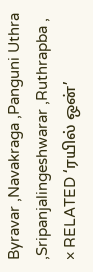Byravar ,Navakraga ,Panguni Uthra ,Sripanjalingeshwarar ,Ruthrapba ,
× RELATED ‘ரயில் ஒன்’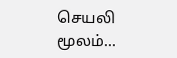செயலி மூலம்...